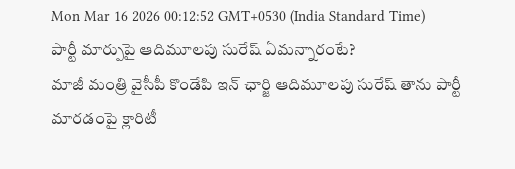Mon Mar 16 2026 00:12:52 GMT+0530 (India Standard Time)
పార్టీ మార్పుపై ఆదిమూలపు సురేష్ ఏమన్నారంటే?
మాజీ మంత్రి వైసీపీ కొండేపి ఇన్ ఛార్జి ఆదిమూలపు సురేష్ తాను పార్టీ మారడంపై క్లారిటీ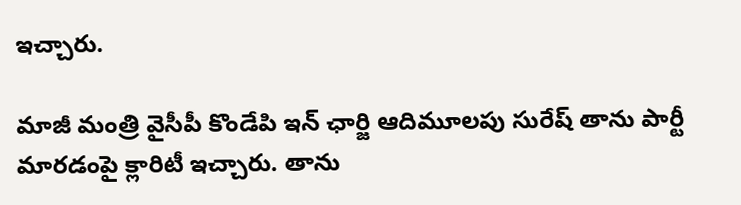ఇచ్చారు.

మాజీ మంత్రి వైసీపీ కొండేపి ఇన్ ఛార్జి ఆదిమూలపు సురేష్ తాను పార్టీ మారడంపై క్లారిటీ ఇచ్చారు. తాను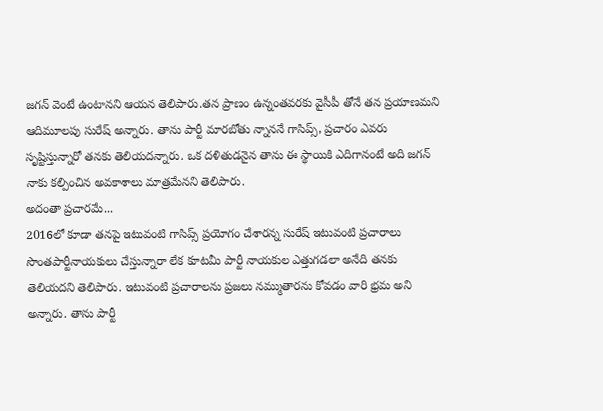జగన్ వెంటే ఉంటానని ఆయన తెలిపారు.తన ప్రాణం ఉన్నంతవరకు వైసీపీ తోనే తన ప్రయాణమని ఆదిమూలపు సురేష్ అన్నారు. తాను పార్టీ మారబోతు న్నాననే గాసిప్స్, ప్రచారం ఎవరు సృష్టిస్తున్నారో తనకు తెలియదన్నారు. ఒక దళితుడనైన తాను ఈ స్థాయికి ఎదిగానంటే అది జగన్ నాకు కల్పించిన అవకాశాలు మాత్రమేనని తెలిపారు.
అదంతా ప్రచారమే...
2016లో కూడా తనపై ఇటువంటి గాసిప్స్ ప్రయోగం చేశారన్న సురేష్ ఇటువంటి ప్రచారాలు సొంతపార్టీనాయకులు చేస్తున్నారా లేక కూటమీ పార్టీ నాయకుల ఎత్తుగడలా అనేది తనకు తెలియదని తెలిపారు. ఇటువంటి ప్రచారాలను ప్రజలు నమ్ముతారను కోవడం వారి భ్రమ అని అన్నారు. తాను పార్టీ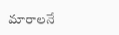మారాలనే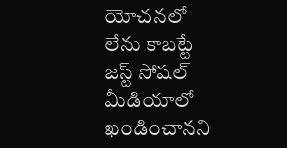యోచనలో లేను కాబట్టే జస్ట్ సోషల్ మీడియాలో ఖండించానని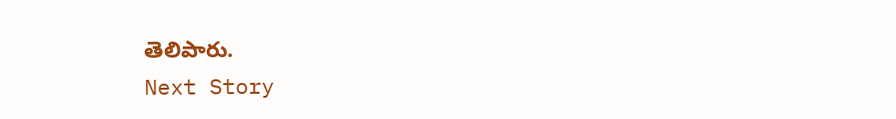తెలిపారు.
Next Story